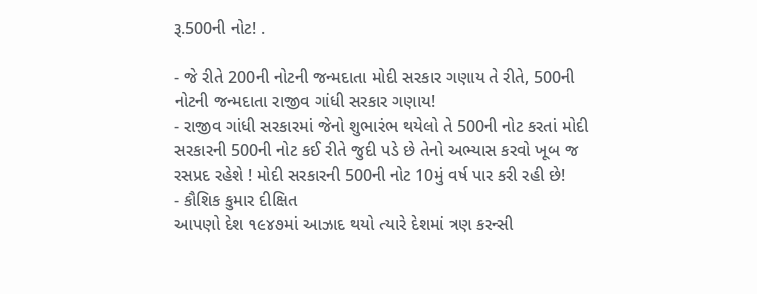રૂ.500ની નોટ! .

- જે રીતે 200ની નોટની જન્મદાતા મોદી સરકાર ગણાય તે રીતે, 500ની નોટની જન્મદાતા રાજીવ ગાંધી સરકાર ગણાય!
- રાજીવ ગાંધી સરકારમાં જેનો શુભારંભ થયેલો તે 500ની નોટ કરતાં મોદી સરકારની 500ની નોટ કઈ રીતે જુદી પડે છે તેનો અભ્યાસ કરવો ખૂબ જ રસપ્રદ રહેશે ! મોદી સરકારની 500ની નોટ 10મું વર્ષ પાર કરી રહી છે!
- કૌશિક કુમાર દીક્ષિત
આપણો દેશ ૧૯૪૭માં આઝાદ થયો ત્યારે દેશમાં ત્રણ કરન્સી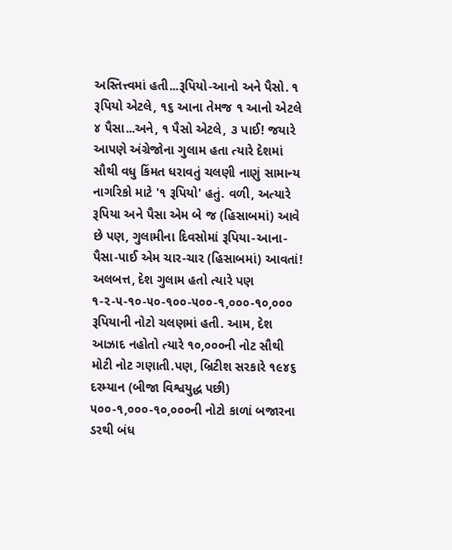અસ્તિત્ત્વમાં હતી...રૂપિયો-આનો અને પૈસો. ૧ રૂપિયો એટલે, ૧૬ આના તેમજ ૧ આનો એટલે ૪ પૈસા...અને, ૧ પૈસો એટલે, ૩ પાઈ! જયારે આપણે અંગ્રેજોના ગુલામ હતા ત્યારે દેશમાં સૌથી વધુ કિંમત ધરાવતું ચલણી નાણું સામાન્ય નાગરિકો માટે '૧ રૂપિયો' હતું. વળી, અત્યારે રૂપિયા અને પૈસા એમ બે જ (હિસાબમાં) આવે છે પણ, ગુલામીના દિવસોમાં રૂપિયા-આના-પૈસા-પાઈ એમ ચાર-ચાર (હિસાબમાં) આવતાં!
અલબત્ત, દેશ ગુલામ હતો ત્યારે પણ ૧-૨-૫-૧૦-૫૦-૧૦૦-૫૦૦-૧,૦૦૦-૧૦,૦૦૦ રૂપિયાની નોટો ચલણમાં હતી. આમ, દેશ આઝાદ નહોતો ત્યારે ૧૦,૦૦૦ની નોટ સૌથી મોટી નોટ ગણાતી.પણ, બ્રિટીશ સરકારે ૧૯૪૬ દરમ્યાન (બીજા વિશ્વયુદ્ધ પછી) ૫૦૦-૧,૦૦૦-૧૦,૦૦૦ની નોટો કાળાં બજારના ડરથી બંધ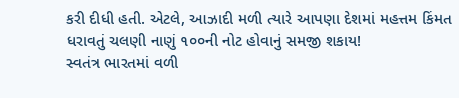કરી દીધી હતી. એટલે, આઝાદી મળી ત્યારે આપણા દેશમાં મહત્તમ કિંમત ધરાવતું ચલણી નાણું ૧૦૦ની નોટ હોવાનું સમજી શકાય!
સ્વતંત્ર ભારતમાં વળી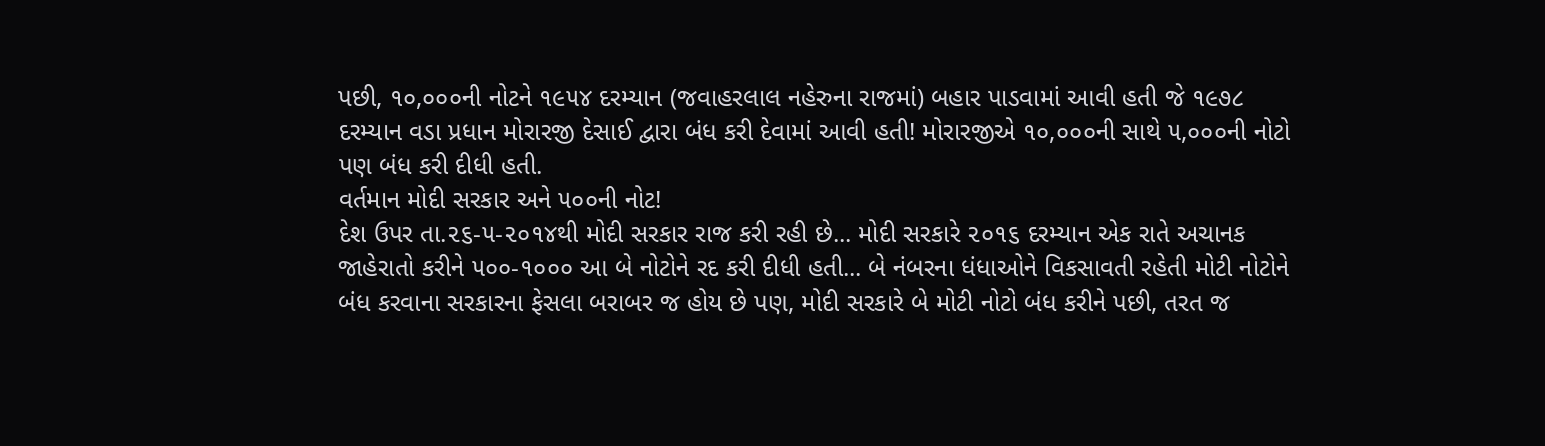પછી, ૧૦,૦૦૦ની નોટને ૧૯૫૪ દરમ્યાન (જવાહરલાલ નહેરુના રાજમાં) બહાર પાડવામાં આવી હતી જે ૧૯૭૮ દરમ્યાન વડા પ્રધાન મોરારજી દેસાઈ દ્વારા બંધ કરી દેવામાં આવી હતી! મોરારજીએ ૧૦,૦૦૦ની સાથે ૫,૦૦૦ની નોટો પણ બંધ કરી દીધી હતી.
વર્તમાન મોદી સરકાર અને ૫૦૦ની નોટ!
દેશ ઉપર તા.૨૬-૫-૨૦૧૪થી મોદી સરકાર રાજ કરી રહી છે... મોદી સરકારે ૨૦૧૬ દરમ્યાન એક રાતે અચાનક જાહેરાતો કરીને ૫૦૦-૧૦૦૦ આ બે નોટોને રદ કરી દીધી હતી... બે નંબરના ધંધાઓને વિકસાવતી રહેતી મોટી નોટોને બંધ કરવાના સરકારના ફેસલા બરાબર જ હોય છે પણ, મોદી સરકારે બે મોટી નોટો બંધ કરીને પછી, તરત જ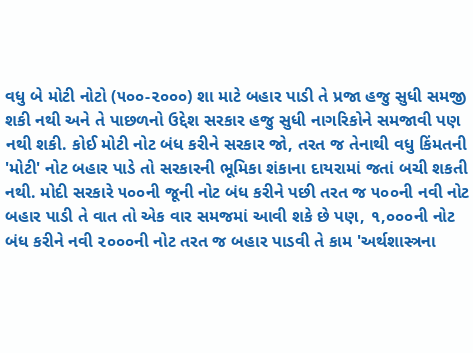વધુ બે મોટી નોટો (૫૦૦-૨૦૦૦) શા માટે બહાર પાડી તે પ્રજા હજુ સુધી સમજી શકી નથી અને તે પાછળનો ઉદ્દેશ સરકાર હજુ સુધી નાગરિકોને સમજાવી પણ નથી શકી. કોઈ મોટી નોટ બંધ કરીને સરકાર જો, તરત જ તેનાથી વધુ કિંમતની 'મોટી' નોટ બહાર પાડે તો સરકારની ભૂમિકા શંકાના દાયરામાં જતાં બચી શકતી નથી. મોદી સરકારે ૫૦૦ની જૂની નોટ બંધ કરીને પછી તરત જ ૫૦૦ની નવી નોટ બહાર પાડી તે વાત તો એક વાર સમજમાં આવી શકે છે પણ, ૧,૦૦૦ની નોટ બંધ કરીને નવી ૨૦૦૦ની નોટ તરત જ બહાર પાડવી તે કામ 'અર્થશાસ્ત્રના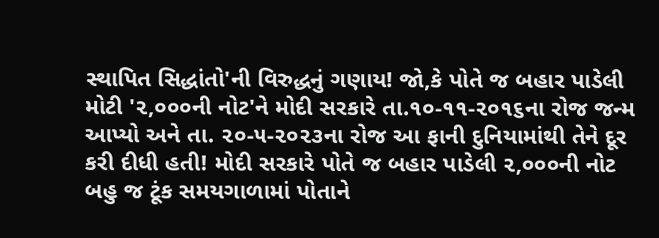સ્થાપિત સિદ્ધાંતો'ની વિરુદ્ધનું ગણાય! જો,કે પોતે જ બહાર પાડેલી મોટી '૨,૦૦૦ની નોટ'ને મોદી સરકારે તા.૧૦-૧૧-૨૦૧૬ના રોજ જન્મ આપ્યો અને તા. ૨૦-૫-૨૦૨૩ના રોજ આ ફાની દુનિયામાંથી તેને દૂર કરી દીધી હતી! મોદી સરકારે પોતે જ બહાર પાડેલી ૨,૦૦૦ની નોટ બહુ જ ટૂંક સમયગાળામાં પોતાને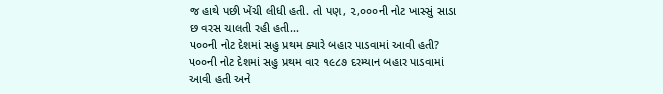જ હાથે પછી ખેંચી લીધી હતી. તો પણ, ૨,૦૦૦ની નોટ ખાસ્સું સાડા છ વરસ ચાલતી રહી હતી...
૫૦૦ની નોટ દેશમાં સહુ પ્રથમ ક્યારે બહાર પાડવામાં આવી હતી?
૫૦૦ની નોટ દેશમાં સહુ પ્રથમ વાર ૧૯૮૭ દરમ્યાન બહાર પાડવામાં આવી હતી અને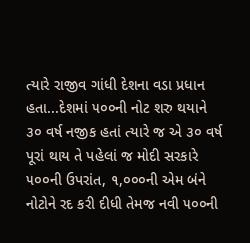ત્યારે રાજીવ ગાંધી દેશના વડા પ્રધાન હતા...દેશમાં ૫૦૦ની નોટ શરુ થયાને ૩૦ વર્ષ નજીક હતાં ત્યારે જ એ ૩૦ વર્ષ પૂરાં થાય તે પહેલાં જ મોદી સરકારે ૫૦૦ની ઉપરાંત, ૧,૦૦૦ની એમ બંને નોટોને રદ કરી દીધી તેમજ નવી ૫૦૦ની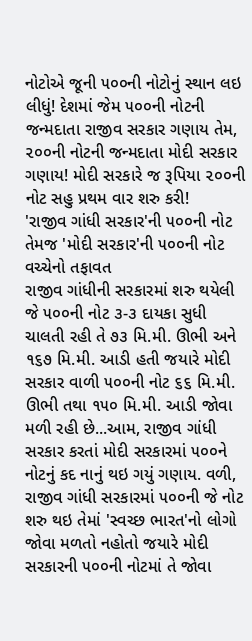નોટોએ જૂની ૫૦૦ની નોટોનું સ્થાન લઇ લીધું! દેશમાં જેમ ૫૦૦ની નોટની જન્મદાતા રાજીવ સરકાર ગણાય તેમ, ૨૦૦ની નોટની જન્મદાતા મોદી સરકાર ગણાય! મોદી સરકારે જ રૂપિયા ૨૦૦ની નોટ સહુ પ્રથમ વાર શરુ કરી!
'રાજીવ ગાંધી સરકાર'ની ૫૦૦ની નોટ તેમજ 'મોદી સરકાર'ની ૫૦૦ની નોટ વચ્ચેનો તફાવત
રાજીવ ગાંધીની સરકારમાં શરુ થયેલી જે ૫૦૦ની નોટ ૩-૩ દાયકા સુધી ચાલતી રહી તે ૭૩ મિ.મી. ઊભી અને ૧૬૭ મિ.મી. આડી હતી જયારે મોદી સરકાર વાળી ૫૦૦ની નોટ ૬૬ મિ.મી. ઊભી તથા ૧૫૦ મિ.મી. આડી જોવા મળી રહી છે...આમ, રાજીવ ગાંધી સરકાર કરતાં મોદી સરકારમાં ૫૦૦ને નોટનું કદ નાનું થઇ ગયું ગણાય. વળી, રાજીવ ગાંધી સરકારમાં ૫૦૦ની જે નોટ શરુ થઇ તેમાં 'સ્વચ્છ ભારત'નો લોગો જોવા મળતો નહોતો જયારે મોદી સરકારની ૫૦૦ની નોટમાં તે જોવા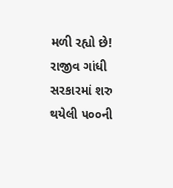મળી રહ્યો છે! રાજીવ ગાંધી સરકારમાં શરુ થયેલી ૫૦૦ની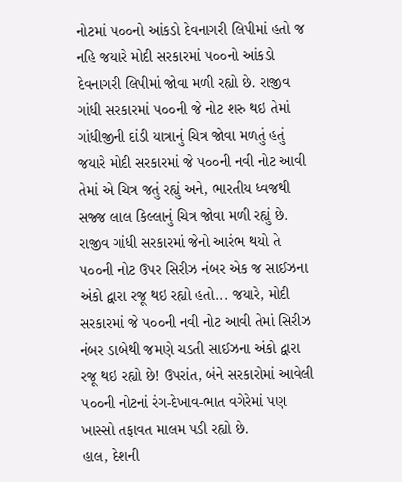નોટમાં ૫૦૦નો આંકડો દેવનાગરી લિપીમાં હતો જ નહિ જયારે મોદી સરકારમાં ૫૦૦નો આંકડો દેવનાગરી લિપીમાં જોવા મળી રહ્યો છે. રાજીવ ગાંધી સરકારમાં ૫૦૦ની જે નોટ શરુ થઇ તેમાં ગાંધીજીની દાંડી યાત્રાનું ચિત્ર જોવા મળતું હતું જયારે મોદી સરકારમાં જે ૫૦૦ની નવી નોટ આવી તેમાં એ ચિત્ર જતું રહ્યું અને, ભારતીય ધ્વજથી સજ્જ લાલ કિલ્લાનું ચિત્ર જોવા મળી રહ્યું છે. રાજીવ ગાંધી સરકારમાં જેનો આરંભ થયો તે ૫૦૦ની નોટ ઉપર સિરીઝ નંબર એક જ સાઈઝના અંકો દ્વારા રજૂ થઇ રહ્યો હતો... જયારે, મોદી સરકારમાં જે ૫૦૦ની નવી નોટ આવી તેમાં સિરીઝ નંબર ડાબેથી જમણે ચડતી સાઈઝના અંકો દ્વારા રજૂ થઇ રહ્યો છે! ઉપરાંત, બંને સરકારોમાં આવેલી ૫૦૦ની નોટનાં રંગ-દેખાવ-ભાત વગેરેમાં પણ ખાસ્સો તફાવત માલમ પડી રહ્યો છે.
હાલ, દેશની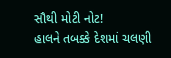સૌથી મોટી નોટ!
હાલને તબક્કે દેશમાં ચલણી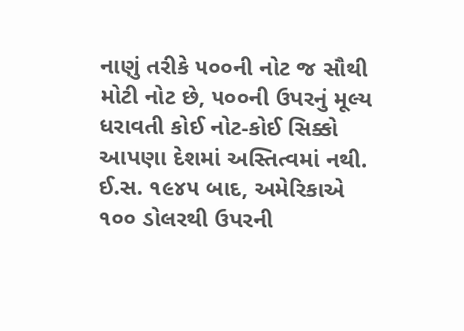નાણું તરીકે ૫૦૦ની નોટ જ સૌથી મોટી નોટ છે, ૫૦૦ની ઉપરનું મૂલ્ય ધરાવતી કોઈ નોટ-કોઈ સિક્કો આપણા દેશમાં અસ્તિત્વમાં નથી.
ઈ.સ. ૧૯૪૫ બાદ, અમેરિકાએ ૧૦૦ ડોલરથી ઉપરની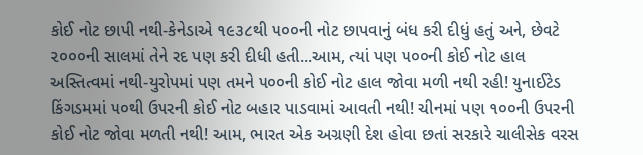કોઈ નોટ છાપી નથી-કેનેડાએ ૧૯૩૮થી ૫૦૦ની નોટ છાપવાનું બંધ કરી દીધું હતું અને, છેવટે ૨૦૦૦ની સાલમાં તેને રદ પણ કરી દીધી હતી...આમ, ત્યાં પણ ૫૦૦ની કોઈ નોટ હાલ અસ્તિત્વમાં નથી-યુરોપમાં પણ તમને ૫૦૦ની કોઈ નોટ હાલ જોવા મળી નથી રહી! યુનાઈટેડ કિંગડમમાં ૫૦થી ઉપરની કોઈ નોટ બહાર પાડવામાં આવતી નથી! ચીનમાં પણ ૧૦૦ની ઉપરની કોઈ નોટ જોવા મળતી નથી! આમ, ભારત એક અગ્રણી દેશ હોવા છતાં સરકારે ચાલીસેક વરસ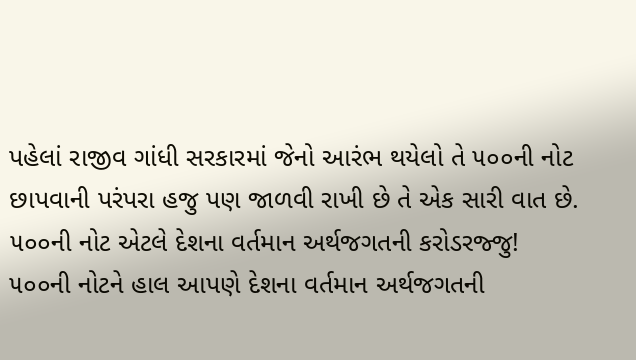પહેલાં રાજીવ ગાંધી સરકારમાં જેનો આરંભ થયેલો તે ૫૦૦ની નોટ છાપવાની પરંપરા હજુ પણ જાળવી રાખી છે તે એક સારી વાત છે.
૫૦૦ની નોટ એટલે દેશના વર્તમાન અર્થજગતની કરોડરજ્જુ!
૫૦૦ની નોટને હાલ આપણે દેશના વર્તમાન અર્થજગતની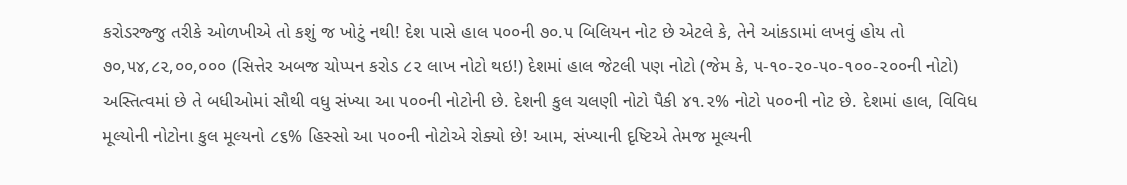કરોડરજ્જુ તરીકે ઓળખીએ તો કશું જ ખોટું નથી! દેશ પાસે હાલ ૫૦૦ની ૭૦.૫ બિલિયન નોટ છે એટલે કે, તેને આંકડામાં લખવું હોય તો ૭૦,૫૪,૮૨,૦૦,૦૦૦ (સિત્તેર અબજ ચોપ્પન કરોડ ૮૨ લાખ નોટો થઇ!) દેશમાં હાલ જેટલી પણ નોટો (જેમ કે, ૫-૧૦-૨૦-૫૦-૧૦૦-૨૦૦ની નોટો) અસ્તિત્વમાં છે તે બધીઓમાં સૌથી વધુ સંખ્યા આ ૫૦૦ની નોટોની છે. દેશની કુલ ચલણી નોટો પૈકી ૪૧.૨% નોટો ૫૦૦ની નોટ છે. દેશમાં હાલ, વિવિધ મૂલ્યોની નોટોના કુલ મૂલ્યનો ૮૬% હિસ્સો આ ૫૦૦ની નોટોએ રોક્યો છે! આમ, સંખ્યાની દૃષ્ટિએ તેમજ મૂલ્યની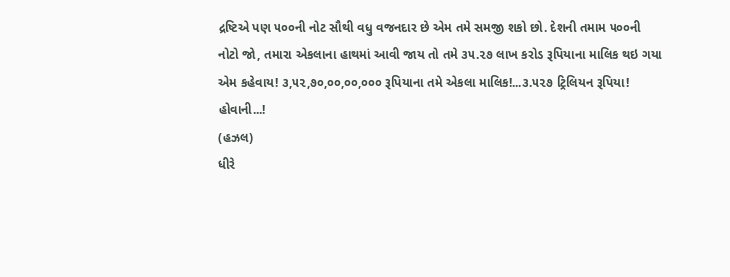દ્રષ્ટિએ પણ ૫૦૦ની નોટ સૌથી વધુ વજનદાર છે એમ તમે સમજી શકો છો. દેશની તમામ ૫૦૦ની નોટો જો, તમારા એકલાના હાથમાં આવી જાય તો તમે ૩૫.૨૭ લાખ કરોડ રૂપિયાના માલિક થઇ ગયા એમ કહેવાય! ૩,૫૨,૭૦,૦૦,૦૦,૦૦૦ રૂપિયાના તમે એકલા માલિક!...૩.૫૨૭ ટ્રિલિયન રૂપિયા!
હોવાની...!
(હઝલ)
ધીરે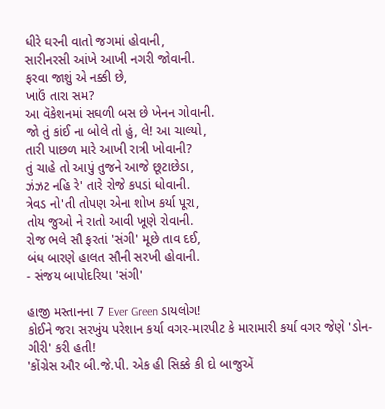ધીરે ઘરની વાતો જગમાં હોવાની,
સારીનરસી આંખે આખી નગરી જોવાની.
ફરવા જાશું એ નક્કી છે,
ખાઉં તારા સમ?
આ વૅકેશનમાં સઘળી બસ છે ખેનન ગોવાની.
જો તું કાંઈ ના બોલે તો હું, લે! આ ચાલ્યો,
તારી પાછળ મારે આખી રાત્રી ખોવાની?
તું ચાહે તો આપું તુજને આજે છૂટાછેડા,
ઝંઝટ નહિ રે' તારે રોજે કપડાં ધોવાની.
ત્રેવડ નો'તી તોપણ એના શોખ કર્યા પૂરા,
તોય જુઓ ને રાતો આવી ખૂણે રોવાની.
રોજ ભલે સૌ ફરતાં 'સંગી' મૂછે તાવ દઈ,
બંધ બારણે હાલત સૌની સરખી હોવાની.
- સંજય બાપોદરિયા 'સંગી'

હાજી મસ્તાનના 7 Ever Green ડાયલોગ!
કોઈને જરા સરખુંય પરેશાન કર્યા વગર-મારપીટ કે મારામારી કર્યા વગર જેણે 'ડોન-ગીરી' કરી હતી!
'કોંગ્રેસ ઔર બી.જે.પી. એક હી સિક્કે કી દો બાજુએં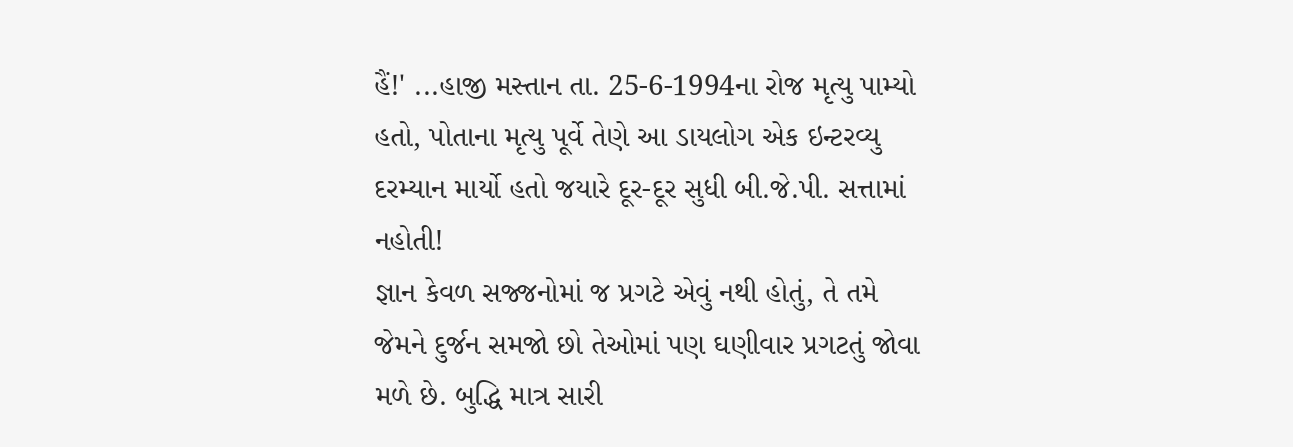હૈં!' ...હાજી મસ્તાન તા. 25-6-1994ના રોજ મૃત્યુ પામ્યો હતો, પોતાના મૃત્યુ પૂર્વે તેણે આ ડાયલોગ એક ઇન્ટરવ્યુ દરમ્યાન માર્યો હતો જયારે દૂર-દૂર સુધી બી.જે.પી. સત્તામાં નહોતી!
જ્ઞાન કેવળ સજ્જનોમાં જ પ્રગટે એવું નથી હોતું, તે તમે જેમને દુર્જન સમજો છો તેઓમાં પણ ઘણીવાર પ્રગટતું જોવા મળે છે. બુદ્ધિ માત્ર સારી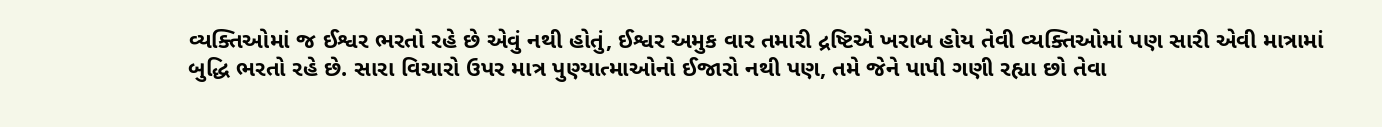વ્યક્તિઓમાં જ ઈશ્વર ભરતો રહે છે એવું નથી હોતું, ઈશ્વર અમુક વાર તમારી દ્રષ્ટિએ ખરાબ હોય તેવી વ્યક્તિઓમાં પણ સારી એવી માત્રામાં બુદ્ધિ ભરતો રહે છે. સારા વિચારો ઉપર માત્ર પુણ્યાત્માઓનો ઈજારો નથી પણ, તમે જેને પાપી ગણી રહ્યા છો તેવા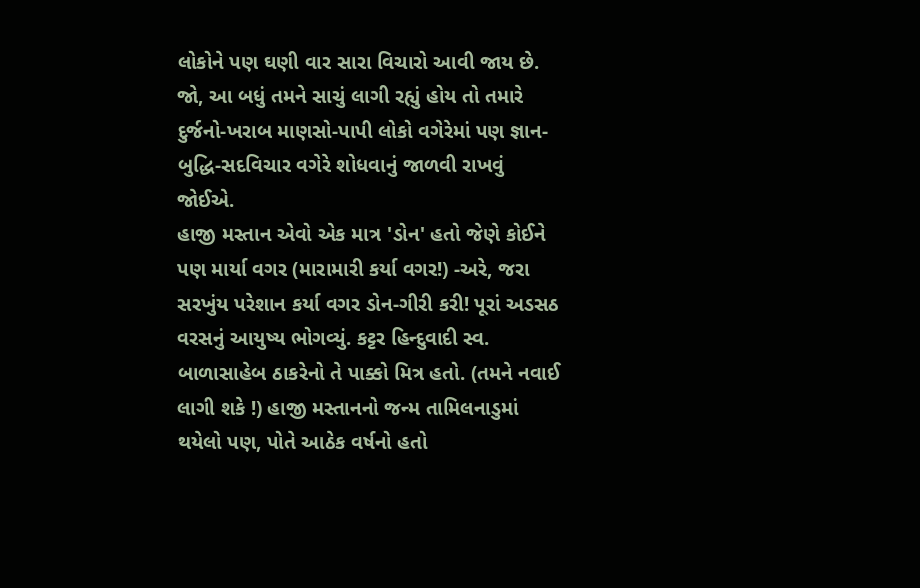લોકોને પણ ઘણી વાર સારા વિચારો આવી જાય છે. જો, આ બધું તમને સાચું લાગી રહ્યું હોય તો તમારે દુર્જનો-ખરાબ માણસો-પાપી લોકો વગેરેમાં પણ જ્ઞાન-બુદ્ધિ-સદવિચાર વગેરે શોધવાનું જાળવી રાખવું જોઈએ.
હાજી મસ્તાન એવો એક માત્ર 'ડોન' હતો જેણે કોઈને પણ માર્યા વગર (મારામારી કર્યા વગર!) -અરે, જરા સરખુંય પરેશાન કર્યા વગર ડોન-ગીરી કરી! પૂરાં અડસઠ વરસનું આયુષ્ય ભોગવ્યું. કટ્ટર હિન્દુવાદી સ્વ. બાળાસાહેબ ઠાકરેનો તે પાક્કો મિત્ર હતો. (તમને નવાઈ લાગી શકે !) હાજી મસ્તાનનો જન્મ તામિલનાડુમાં થયેલો પણ, પોતે આઠેક વર્ષનો હતો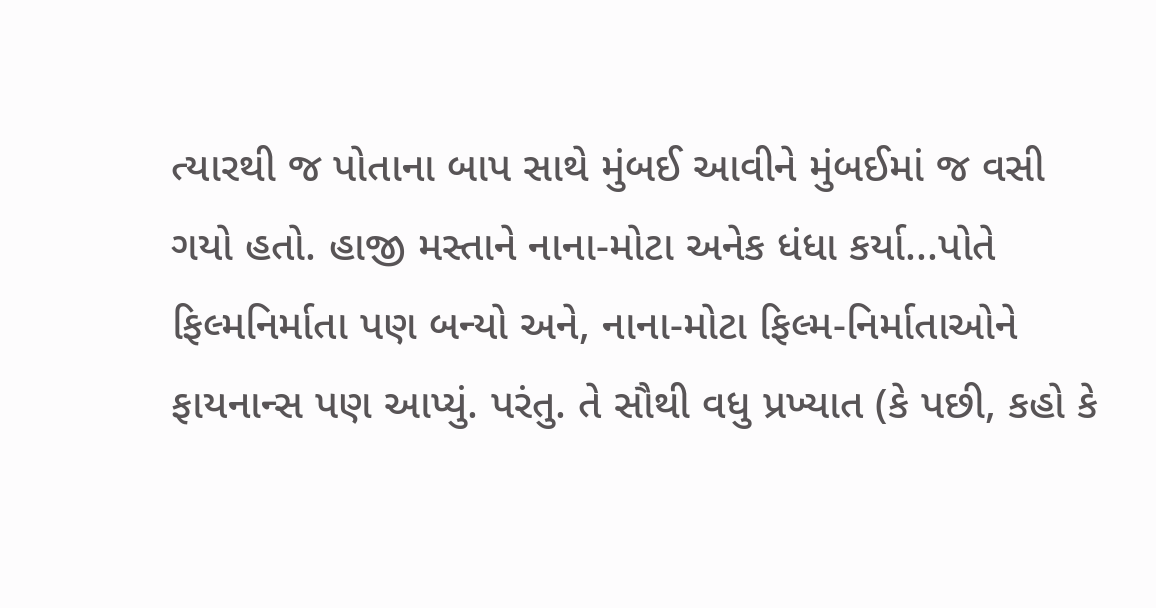ત્યારથી જ પોતાના બાપ સાથે મુંબઈ આવીને મુંબઈમાં જ વસી ગયો હતો. હાજી મસ્તાને નાના-મોટા અનેક ધંધા કર્યા...પોતે ફિલ્મનિર્માતા પણ બન્યો અને, નાના-મોટા ફિલ્મ-નિર્માતાઓને ફાયનાન્સ પણ આપ્યું. પરંતુ. તે સૌથી વધુ પ્રખ્યાત (કે પછી, કહો કે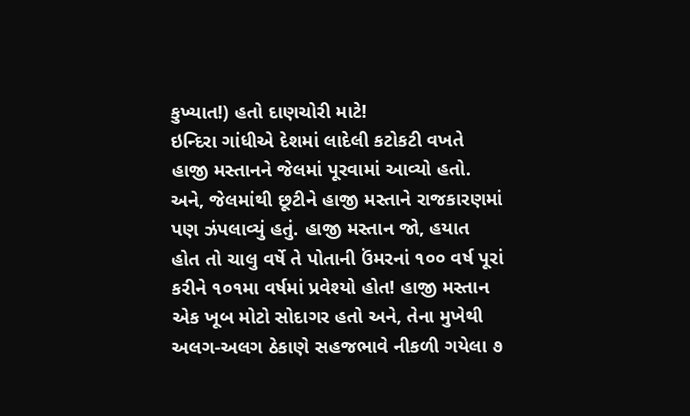કુખ્યાત!) હતો દાણચોરી માટે!
ઇન્દિરા ગાંધીએ દેશમાં લાદેલી કટોકટી વખતે હાજી મસ્તાનને જેલમાં પૂરવામાં આવ્યો હતો. અને, જેલમાંથી છૂટીને હાજી મસ્તાને રાજકારણમાં પણ ઝંપલાવ્યું હતું. હાજી મસ્તાન જો, હયાત હોત તો ચાલુ વર્ષે તે પોતાની ઉંમરનાં ૧૦૦ વર્ષ પૂરાં કરીને ૧૦૧મા વર્ષમાં પ્રવેશ્યો હોત! હાજી મસ્તાન એક ખૂબ મોટો સોદાગર હતો અને, તેના મુખેથી અલગ-અલગ ઠેકાણે સહજભાવે નીકળી ગયેલા ૭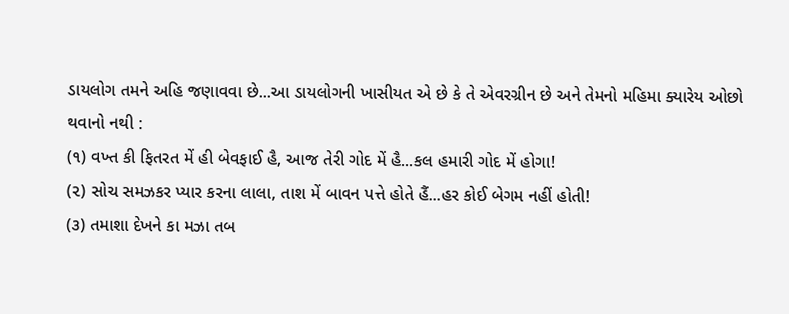ડાયલોગ તમને અહિ જણાવવા છે...આ ડાયલોગની ખાસીયત એ છે કે તે એવરગ્રીન છે અને તેમનો મહિમા ક્યારેય ઓછો થવાનો નથી :
(૧) વખ્ત કી ફિતરત મેં હી બેવફાઈ હૈ, આજ તેરી ગોદ મેં હૈ...કલ હમારી ગોદ મેં હોગા!
(૨) સોચ સમઝકર પ્યાર કરના લાલા, તાશ મેં બાવન પત્તે હોતે હૈં...હર કોઈ બેગમ નહીં હોતી!
(૩) તમાશા દેખને કા મઝા તબ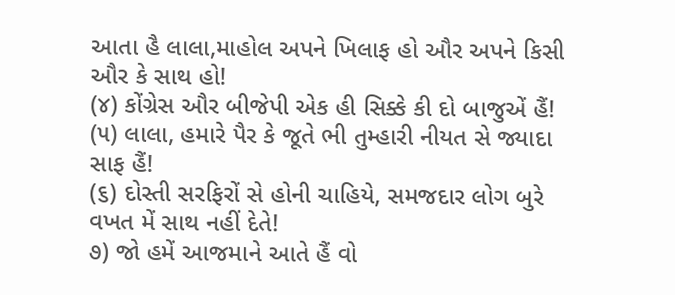આતા હૈ લાલા,માહોલ અપને ખિલાફ હો ઔર અપને કિસી ઔર કે સાથ હો!
(૪) કોંગ્રેસ ઔર બીજેપી એક હી સિક્કે કી દો બાજુએં હૈં!
(૫) લાલા, હમારે પૈર કે જૂતે ભી તુમ્હારી નીયત સે જ્યાદા સાફ હૈં!
(૬) દોસ્તી સરફિરોં સે હોની ચાહિયે, સમજદાર લોગ બુરે વખત મેં સાથ નહીં દેતે!
૭) જો હમેં આજમાને આતે હૈં વો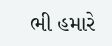ભી હમારે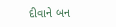દીવાને બન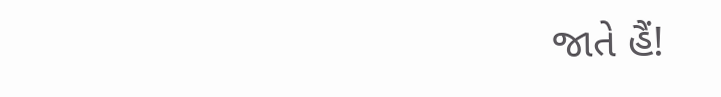જાતે હૈં!